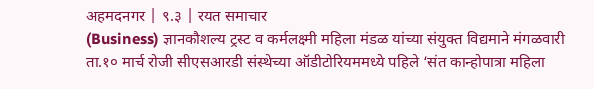अहमदनगर | ९.३ | रयत समाचार
(Business) ज्ञानकौशल्य ट्रस्ट व कर्मलक्ष्मी महिला मंडळ यांच्या संयुक्त विद्यमाने मंगळवारी ता.१० मार्च रोजी सीएसआरडी संस्थेच्या ऑडीटोरियममध्ये पहिले ‘संत कान्होपात्रा महिला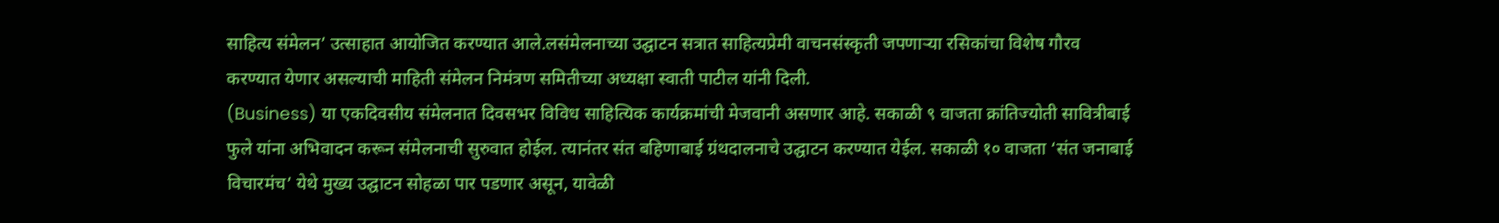साहित्य संमेलन’ उत्साहात आयोजित करण्यात आले.लसंमेलनाच्या उद्घाटन सत्रात साहित्यप्रेमी वाचनसंस्कृती जपणाऱ्या रसिकांचा विशेष गौरव करण्यात येणार असल्याची माहिती संमेलन निमंत्रण समितीच्या अध्यक्षा स्वाती पाटील यांनी दिली.
(Business) या एकदिवसीय संमेलनात दिवसभर विविध साहित्यिक कार्यक्रमांची मेजवानी असणार आहे. सकाळी ९ वाजता क्रांतिज्योती सावित्रीबाई फुले यांना अभिवादन करून संमेलनाची सुरुवात होईल. त्यानंतर संत बहिणाबाई ग्रंथदालनाचे उद्घाटन करण्यात येईल. सकाळी १० वाजता ‘संत जनाबाई विचारमंच’ येथे मुख्य उद्घाटन सोहळा पार पडणार असून, यावेळी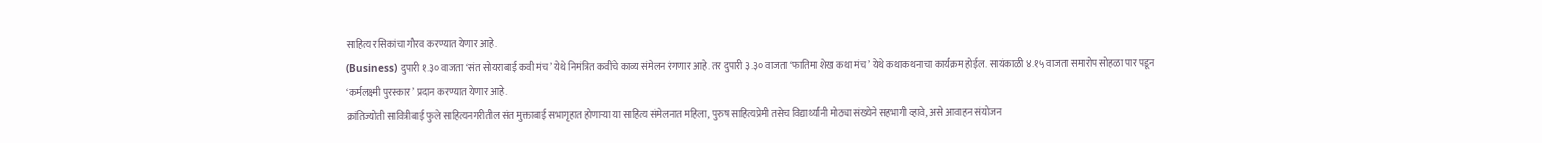साहित्य रसिकांचा गौरव करण्यात येणार आहे.
(Business) दुपारी १.३० वाजता ‘संत सोयराबाई कवी मंच’ येथे निमंत्रित कवींचे काव्य संमेलन रंगणार आहे. तर दुपारी ३.३० वाजता ‘फातिमा शेख कथा मंच’ येथे कथाकथनाचा कार्यक्रम होईल. सायंकाळी ४.१५ वाजता समारोप सोहळा पार पडून ‘कर्मलक्ष्मी पुरस्कार’ प्रदान करण्यात येणार आहे.
क्रांतिज्योती सावित्रीबाई फुले साहित्यनगरीतील संत मुक्ताबाई सभागृहात होणाऱ्या या साहित्य संमेलनात महिला, पुरुष साहित्यप्रेमी तसेच विद्यार्थ्यांनी मोठ्या संख्येने सहभागी व्हावे, असे आवाहन संयोजन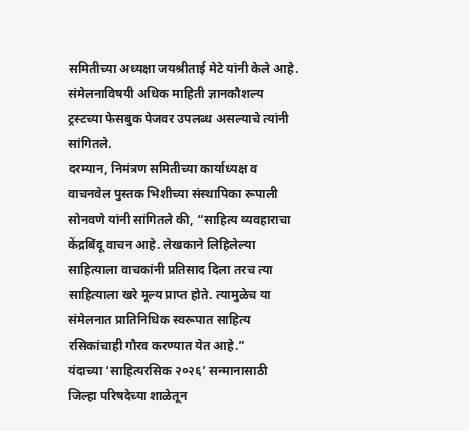समितीच्या अध्यक्षा जयश्रीताई मेटे यांनी केले आहे. संमेलनाविषयी अधिक माहिती ज्ञानकौशल्य ट्रस्टच्या फेसबुक पेजवर उपलब्ध असल्याचे त्यांनी सांगितले.
दरम्यान, निमंत्रण समितीच्या कार्याध्यक्ष व वाचनवेल पुस्तक भिशीच्या संस्थापिका रूपाली सोनवणे यांनी सांगितले की, “साहित्य व्यवहाराचा केंद्रबिंदू वाचन आहे. लेखकाने लिहिलेल्या साहित्याला वाचकांनी प्रतिसाद दिला तरच त्या साहित्याला खरे मूल्य प्राप्त होते. त्यामुळेच या संमेलनात प्रातिनिधिक स्वरूपात साहित्य रसिकांचाही गौरव करण्यात येत आहे.”
यंदाच्या ‘साहित्यरसिक २०२६’ सन्मानासाठी जिल्हा परिषदेच्या शाळेतून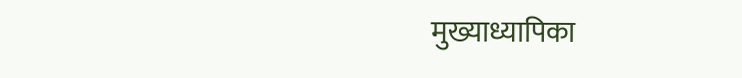मुख्याध्यापिका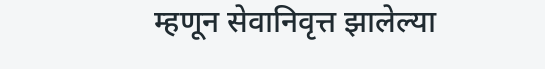म्हणून सेवानिवृत्त झालेल्या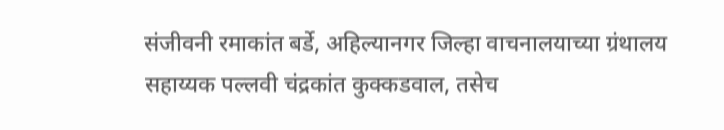संजीवनी रमाकांत बर्डे, अहिल्यानगर जिल्हा वाचनालयाच्या ग्रंथालय सहाय्यक पल्लवी चंद्रकांत कुक्कडवाल, तसेच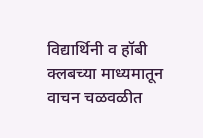विद्यार्थिनी व हॉबी क्लबच्या माध्यमातून वाचन चळवळीत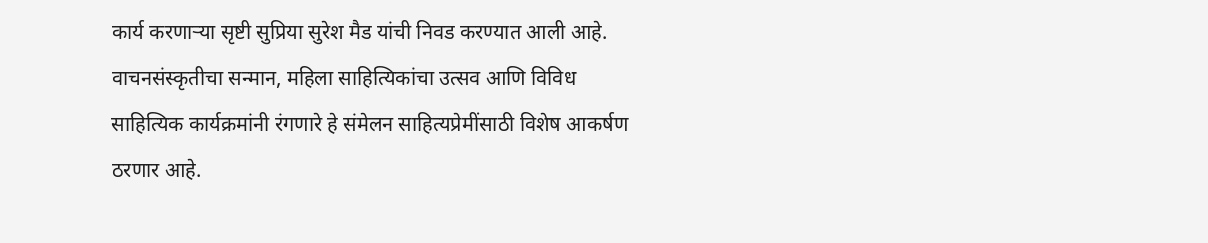कार्य करणाऱ्या सृष्टी सुप्रिया सुरेश मैड यांची निवड करण्यात आली आहे.
वाचनसंस्कृतीचा सन्मान, महिला साहित्यिकांचा उत्सव आणि विविध साहित्यिक कार्यक्रमांनी रंगणारे हे संमेलन साहित्यप्रेमींसाठी विशेष आकर्षण ठरणार आहे.